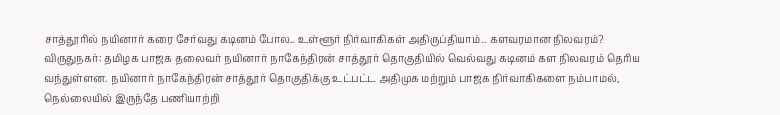சாத்தூரில் நயினார் கரை சேர்வது கடினம் போல.. உள்ளூர் நிர்வாகிகள் அதிருப்தியாம்.. களவரமான நிலவரம்?
விருதுநகர்: தமிழக பாஜக தலைவர் நயினார் நாகேந்திரன் சாத்தூர் தொகுதியில் வெல்வது கடினம் கள நிலவரம் தெரிய வந்துள்ளன. நயினார் நாகேந்திரன் சாத்தூர் தொகுதிக்கு உட்பட்ட அதிமுக மற்றும் பாஜக நிர்வாகிகளை நம்பாமல், நெல்லையில் இருந்தே பணியாற்றி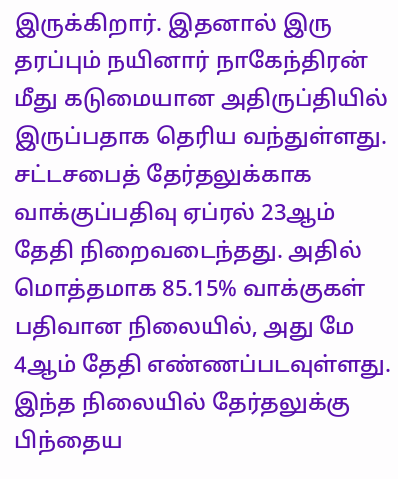இருக்கிறார். இதனால் இரு தரப்பும் நயினார் நாகேந்திரன் மீது கடுமையான அதிருப்தியில் இருப்பதாக தெரிய வந்துள்ளது.
சட்டசபைத் தேர்தலுக்காக வாக்குப்பதிவு ஏப்ரல் 23ஆம் தேதி நிறைவடைந்தது. அதில் மொத்தமாக 85.15% வாக்குகள் பதிவான நிலையில், அது மே 4ஆம் தேதி எண்ணப்படவுள்ளது. இந்த நிலையில் தேர்தலுக்கு பிந்தைய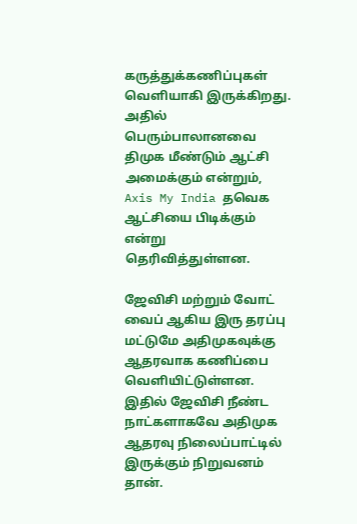கருத்துக்கணிப்புகள் வெளியாகி இருக்கிறது. அதில் பெரும்பாலானவை திமுக மீண்டும் ஆட்சி அமைக்கும் என்றும், Axis My India தவெக ஆட்சியை பிடிக்கும் என்று தெரிவித்துள்ளன.

ஜேவிசி மற்றும் வோட் வைப் ஆகிய இரு தரப்பு மட்டுமே அதிமுகவுக்கு ஆதரவாக கணிப்பை வெளியிட்டுள்ளன. இதில் ஜேவிசி நீண்ட நாட்களாகவே அதிமுக ஆதரவு நிலைப்பாட்டில் இருக்கும் நிறுவனம் தான்.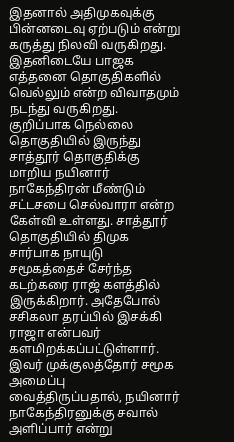இதனால் அதிமுகவுக்கு பின்னடைவு ஏற்படும் என்று கருத்து நிலவி வருகிறது. இதனிடையே பாஜக எத்தனை தொகுதிகளில் வெல்லும் என்ற விவாதமும் நடந்து வருகிறது.
குறிப்பாக நெல்லை தொகுதியில் இருந்து சாத்தூர் தொகுதிக்கு மாறிய நயினார் நாகேந்திரன் மீண்டும் சட்டசபை செல்வாரா என்ற கேள்வி உள்ளது. சாத்தூர் தொகுதியில் திமுக சார்பாக நாயுடு சமூகத்தைச் சேர்ந்த கடற்கரை ராஜ் களத்தில் இருக்கிறார். அதேபோல் சசிகலா தரப்பில் இசக்கி ராஜா என்பவர் களமிறக்கப்பட்டுள்ளார்.
இவர் முக்குலத்தோர் சமூக அமைப்பு வைத்திருப்பதால், நயினார் நாகேந்திரனுக்கு சவால் அளிப்பார் என்று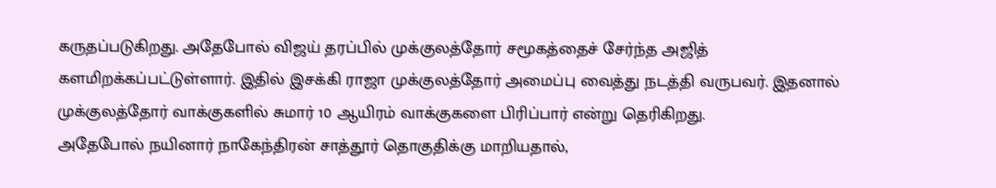கருதப்படுகிறது. அதேபோல் விஜய் தரப்பில் முக்குலத்தோர் சமூகத்தைச் சேர்ந்த அஜித் களமிறக்கப்பட்டுள்ளார். இதில் இசக்கி ராஜா முக்குலத்தோர் அமைப்பு வைத்து நடத்தி வருபவர். இதனால் முக்குலத்தோர் வாக்குகளில் சுமார் 10 ஆயிரம் வாக்குகளை பிரிப்பார் என்று தெரிகிறது.
அதேபோல் நயினார் நாகேந்திரன் சாத்தூர் தொகுதிக்கு மாறியதால்,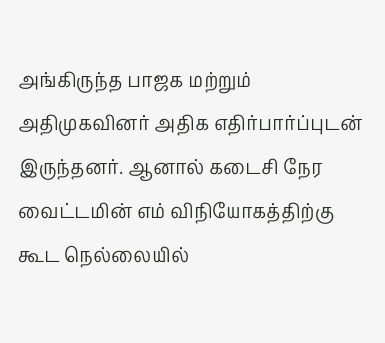அங்கிருந்த பாஜக மற்றும் அதிமுகவினர் அதிக எதிர்பார்ப்புடன் இருந்தனர். ஆனால் கடைசி நேர வைட்டமின் எம் விநியோகத்திற்கு கூட நெல்லையில்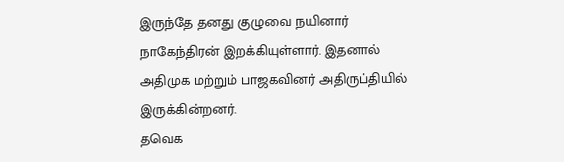இருந்தே தனது குழுவை நயினார் நாகேந்திரன் இறக்கியுள்ளார். இதனால் அதிமுக மற்றும் பாஜகவினர் அதிருப்தியில் இருக்கின்றனர்.
தவெக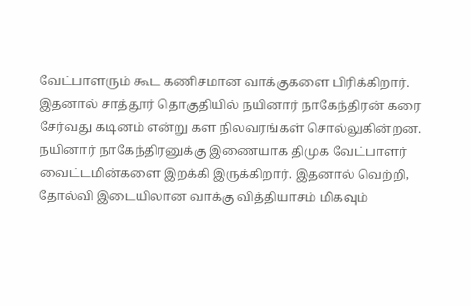வேட்பாளரும் கூட கணிசமான வாக்குகளை பிரிக்கிறார். இதனால் சாத்தூர் தொகுதியில் நயினார் நாகேந்திரன் கரை சேர்வது கடினம் என்று கள நிலவரங்கள் சொல்லுகின்றன. நயினார் நாகேந்திரனுக்கு இணையாக திமுக வேட்பாளர் வைட்டமின்களை இறக்கி இருக்கிறார். இதனால் வெற்றி, தோல்வி இடையிலான வாக்கு வித்தியாசம் மிகவும்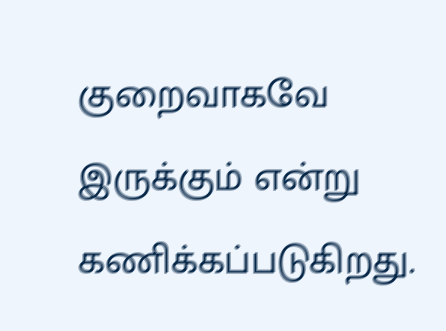குறைவாகவே இருக்கும் என்று கணிக்கப்படுகிறது.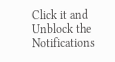Click it and Unblock the Notifications